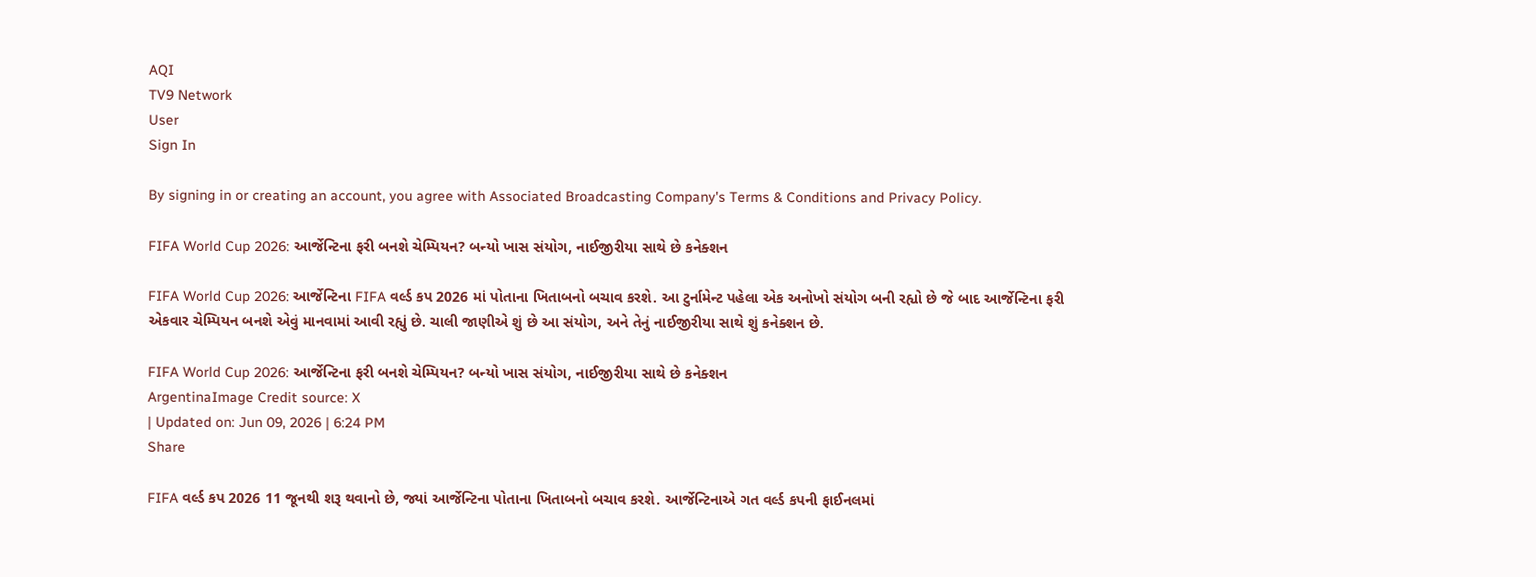AQI
TV9 Network
User
Sign In

By signing in or creating an account, you agree with Associated Broadcasting Company's Terms & Conditions and Privacy Policy.

FIFA World Cup 2026: આર્જેન્ટિના ફરી બનશે ચેમ્પિયન? બન્યો ખાસ સંયોગ, નાઈજીરીયા સાથે છે કનેક્શન

FIFA World Cup 2026: આર્જેન્ટિના FIFA વર્લ્ડ કપ 2026 માં પોતાના ખિતાબનો બચાવ કરશે. આ ટુર્નામેન્ટ પહેલા એક અનોખો સંયોગ બની રહ્યો છે જે બાદ આર્જેન્ટિના ફરી એકવાર ચેમ્પિયન બનશે એવું માનવામાં આવી રહ્યું છે. ચાલી જાણીએ શું છે આ સંયોગ, અને તેનું નાઈજીરીયા સાથે શું કનેક્શન છે.

FIFA World Cup 2026: આર્જેન્ટિના ફરી બનશે ચેમ્પિયન? બન્યો ખાસ સંયોગ, નાઈજીરીયા સાથે છે કનેક્શન
ArgentinaImage Credit source: X
| Updated on: Jun 09, 2026 | 6:24 PM
Share

FIFA વર્લ્ડ કપ 2026 11 જૂનથી શરૂ થવાનો છે, જ્યાં આર્જેન્ટિના પોતાના ખિતાબનો બચાવ કરશે. આર્જેન્ટિનાએ ગત વર્લ્ડ કપની ફાઈનલમાં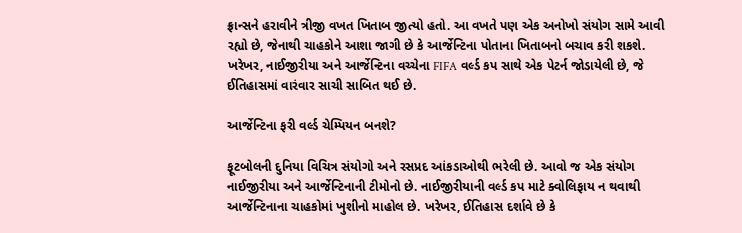ફ્રાન્સને હરાવીને ત્રીજી વખત ખિતાબ જીત્યો હતો. આ વખતે પણ એક અનોખો સંયોગ સામે આવી રહ્યો છે, જેનાથી ચાહકોને આશા જાગી છે કે આર્જેન્ટિના પોતાના ખિતાબનો બચાવ કરી શકશે. ખરેખર, નાઈજીરીયા અને આર્જેન્ટિના વચ્ચેના FIFA વર્લ્ડ કપ સાથે એક પેટર્ન જોડાયેલી છે, જે ઈતિહાસમાં વારંવાર સાચી સાબિત થઈ છે.

આર્જેન્ટિના ફરી વર્લ્ડ ચેમ્પિયન બનશે?

ફૂટબોલની દુનિયા વિચિત્ર સંયોગો અને રસપ્રદ આંકડાઓથી ભરેલી છે. આવો જ એક સંયોગ નાઈજીરીયા અને આર્જેન્ટિનાની ટીમોનો છે. નાઈજીરીયાની વર્લ્ડ કપ માટે ક્વોલિફાય ન થવાથી આર્જેન્ટિનાના ચાહકોમાં ખુશીનો માહોલ છે. ખરેખર, ઈતિહાસ દર્શાવે છે કે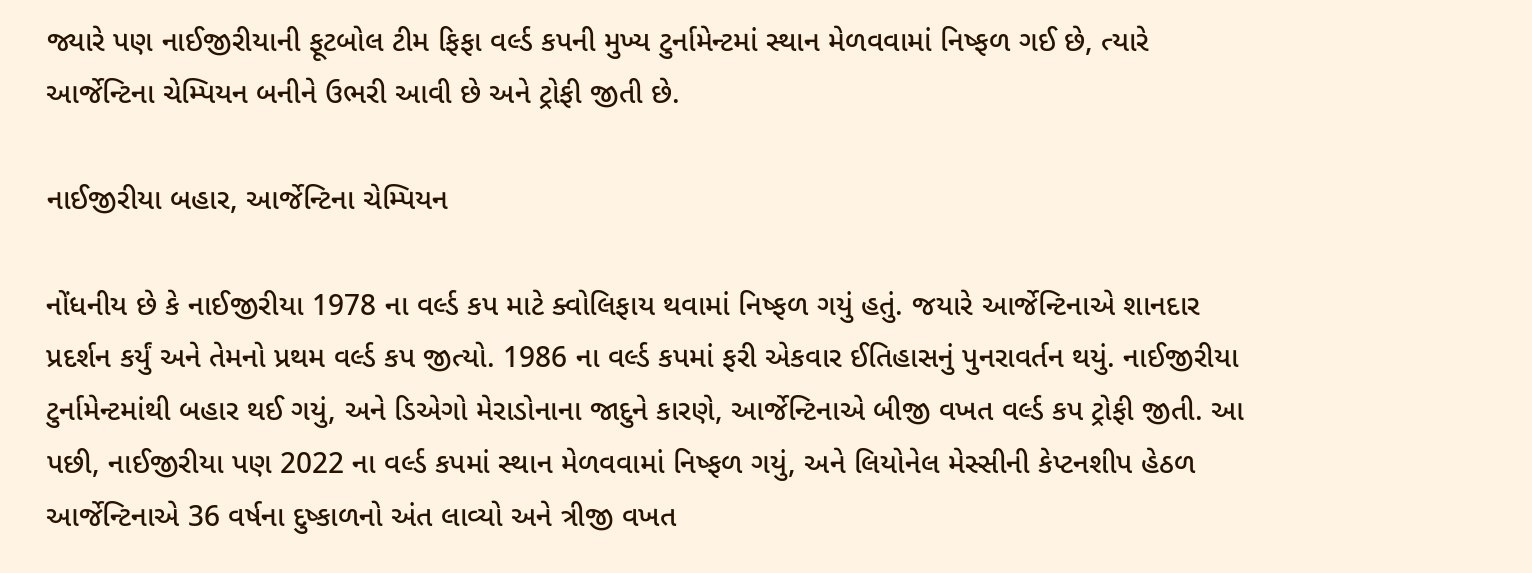જ્યારે પણ નાઈજીરીયાની ફૂટબોલ ટીમ ફિફા વર્લ્ડ કપની મુખ્ય ટુર્નામેન્ટમાં સ્થાન મેળવવામાં નિષ્ફળ ગઈ છે, ત્યારે આર્જેન્ટિના ચેમ્પિયન બનીને ઉભરી આવી છે અને ટ્રોફી જીતી છે.

નાઈજીરીયા બહાર, આર્જેન્ટિના ચેમ્પિયન

નોંધનીય છે કે નાઈજીરીયા 1978 ના વર્લ્ડ કપ માટે ક્વોલિફાય થવામાં નિષ્ફળ ગયું હતું. જયારે આર્જેન્ટિનાએ શાનદાર પ્રદર્શન કર્યું અને તેમનો પ્રથમ વર્લ્ડ કપ જીત્યો. 1986 ના વર્લ્ડ કપમાં ફરી એકવાર ઈતિહાસનું પુનરાવર્તન થયું. નાઈજીરીયા ટુર્નામેન્ટમાંથી બહાર થઈ ગયું, અને ડિએગો મેરાડોનાના જાદુને કારણે, આર્જેન્ટિનાએ બીજી વખત વર્લ્ડ કપ ટ્રોફી જીતી. આ પછી, નાઈજીરીયા પણ 2022 ના વર્લ્ડ કપમાં સ્થાન મેળવવામાં નિષ્ફળ ગયું, અને લિયોનેલ મેસ્સીની કેપ્ટનશીપ હેઠળ આર્જેન્ટિનાએ 36 વર્ષના દુષ્કાળનો અંત લાવ્યો અને ત્રીજી વખત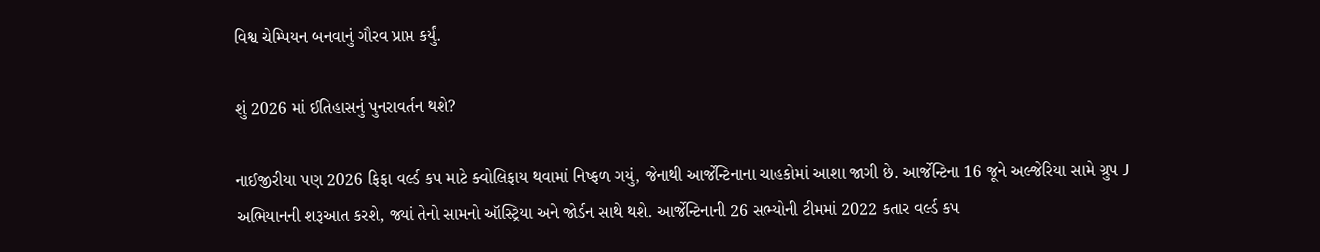વિશ્વ ચેમ્પિયન બનવાનું ગૌરવ પ્રાપ્ત કર્યું.

શું 2026 માં ઈતિહાસનું પુનરાવર્તન થશે?

નાઈજીરીયા પણ 2026 ફિફા વર્લ્ડ કપ માટે ક્વોલિફાય થવામાં નિષ્ફળ ગયું, જેનાથી આર્જેન્ટિનાના ચાહકોમાં આશા જાગી છે. આર્જેન્ટિના 16 જૂને અલ્જેરિયા સામે ગ્રુપ J અભિયાનની શરૂઆત કરશે, જ્યાં તેનો સામનો ઑસ્ટ્રિયા અને જોર્ડન સાથે થશે. આર્જેન્ટિનાની 26 સભ્યોની ટીમમાં 2022 કતાર વર્લ્ડ કપ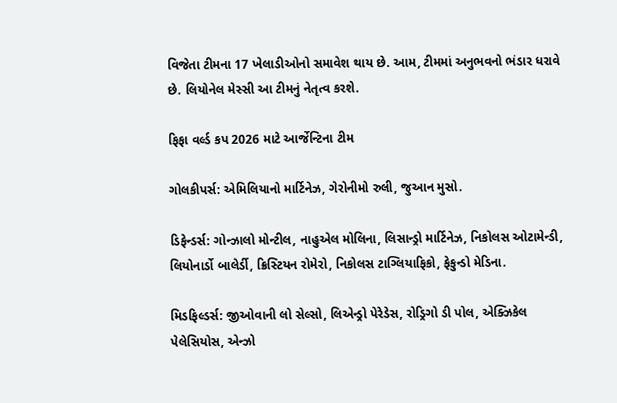વિજેતા ટીમના 17 ખેલાડીઓનો સમાવેશ થાય છે. આમ, ટીમમાં અનુભવનો ભંડાર ધરાવે છે. લિયોનેલ મેસ્સી આ ટીમનું નેતૃત્વ કરશે.

ફિફા વર્લ્ડ કપ 2026 માટે આર્જેન્ટિના ટીમ

ગોલકીપર્સ: એમિલિયાનો માર્ટિનેઝ, ગેરોનીમો રુલી, જુઆન મુસો.

ડિફેન્ડર્સ: ગોન્ઝાલો મોન્ટીલ, નાહુએલ મોલિના, લિસાન્ડ્રો માર્ટિનેઝ, નિકોલસ ઓટામેન્ડી, લિયોનાર્ડો બાલેર્ડી, ક્રિસ્ટિયન રોમેરો, નિકોલસ ટાગ્લિયાફિકો, ફેકુન્ડો મેડિના.

મિડફિલ્ડર્સ: જીઓવાની લો સેલ્સો, લિએન્ડ્રો પેરેડેસ, રોડ્રિગો ડી પોલ, એક્ઝિકેલ પેલેસિયોસ, એન્ઝો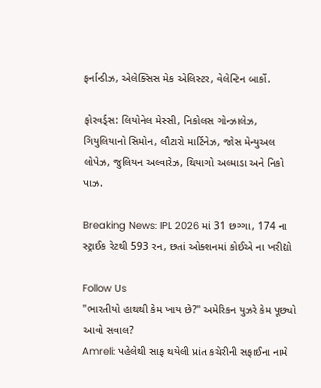ફર્નાન્ડીઝ, એલેક્સિસ મેક એલિસ્ટર, વેલેન્ટિન બાર્કો.

ફોરવર્ડ્સ: લિયોનેલ મેસ્સી, નિકોલસ ગોન્ઝાલેઝ, ગિયુલિયાનો સિમોન, લૌટારો માર્ટિનેઝ, જોસ મેન્યુઅલ લોપેઝ, જુલિયન અલ્વારેઝ, થિયાગો અલ્માડા અને નિકો પાઝ.

Breaking News: IPL 2026 માં 31 છગ્ગા, 174 ના સ્ટ્રાઈક રેટથી 593 રન, છતાં ઓક્શનમાં કોઈએ ના ખરીદ્યો

Follow Us
"ભારતીયો હાથથી કેમ ખાય છે?" અમેરિકન યુઝરે કેમ પૂછ્યો આવો સવાલ?
Amreli: પહેલેથી સાફ થયેલી પ્રાંત કચેરીની સફાઈના નામે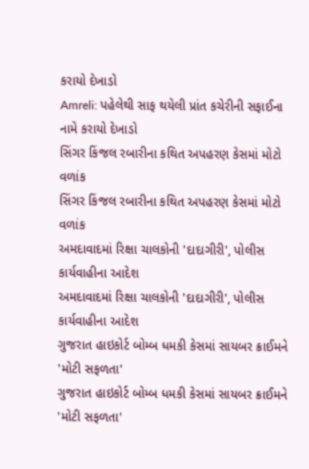કરાયો દેખાડો
Amreli: પહેલેથી સાફ થયેલી પ્રાંત કચેરીની સફાઈના નામે કરાયો દેખાડો
સિંગર કિંજલ રબારીના કથિત અપહરણ કેસમાં મોટો વળાંક
સિંગર કિંજલ રબારીના કથિત અપહરણ કેસમાં મોટો વળાંક
અમદાવાદમાં રિક્ષા ચાલકોની 'દાદાગીરી', પોલીસ કાર્યવાહીના આદેશ
અમદાવાદમાં રિક્ષા ચાલકોની 'દાદાગીરી', પોલીસ કાર્યવાહીના આદેશ
ગુજરાત હાઇકોર્ટ બોમ્બ ધમકી કેસમાં સાયબર ક્રાઈમને 'મોટી સફળતા'
ગુજરાત હાઇકોર્ટ બોમ્બ ધમકી કેસમાં સાયબર ક્રાઈમને 'મોટી સફળતા'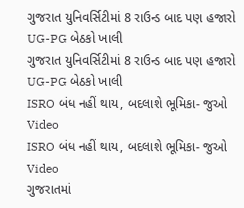ગુજરાત યુનિવર્સિટીમાં 8 રાઉન્ડ બાદ પણ હજારો UG-PG બેઠકો ખાલી
ગુજરાત યુનિવર્સિટીમાં 8 રાઉન્ડ બાદ પણ હજારો UG-PG બેઠકો ખાલી
ISRO બંધ નહીં થાય, બદલાશે ભૂમિકા- જુઓ Video
ISRO બંધ નહીં થાય, બદલાશે ભૂમિકા- જુઓ Video
ગુજરાતમાં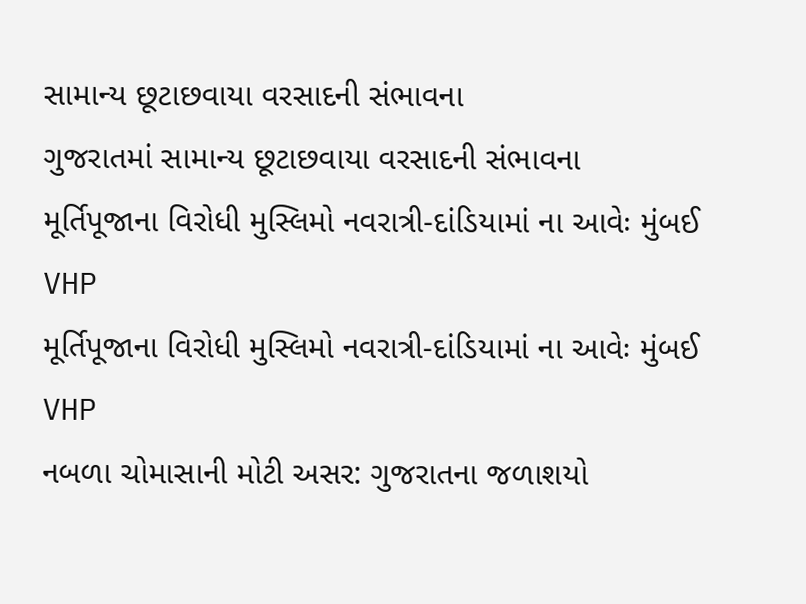સામાન્ય છૂટાછવાયા વરસાદની સંભાવના
ગુજરાતમાં સામાન્ય છૂટાછવાયા વરસાદની સંભાવના
મૂર્તિપૂજાના વિરોધી મુસ્લિમો નવરાત્રી-દાંડિયામાં ના આવેઃ મુંબઈ VHP
મૂર્તિપૂજાના વિરોધી મુસ્લિમો નવરાત્રી-દાંડિયામાં ના આવેઃ મુંબઈ VHP
નબળા ચોમાસાની મોટી અસર: ગુજરાતના જળાશયો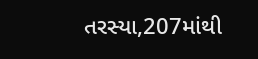તરસ્યા,207માંથી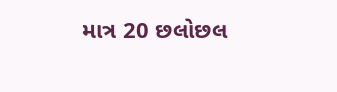માત્ર 20 છલોછલ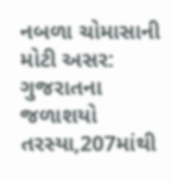નબળા ચોમાસાની મોટી અસર: ગુજરાતના જળાશયો તરસ્યા,207માંથી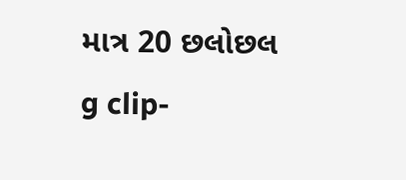માત્ર 20 છલોછલ
g clip-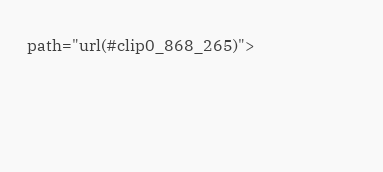path="url(#clip0_868_265)">